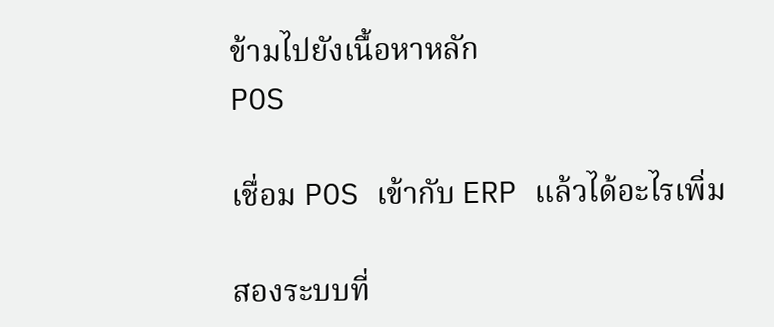ข้ามไปยังเนื้อหาหลัก
POS

เชื่อม POS เข้ากับ ERP แล้วได้อะไรเพิ่ม

สองระบบที่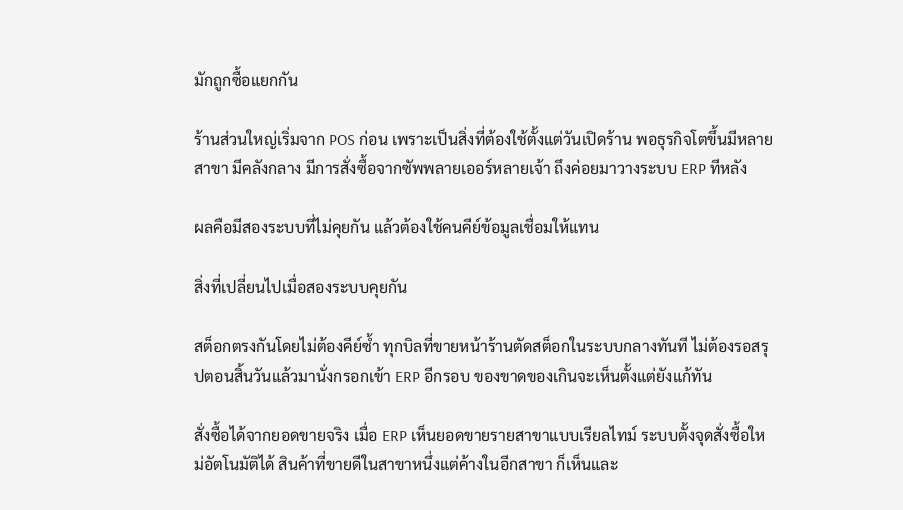มักถูกซื้อแยกกัน

ร้านส่วนใหญ่เริ่มจาก POS ก่อน เพราะเป็นสิ่งที่ต้องใช้ตั้งแต่วันเปิดร้าน พอธุรกิจโตขึ้นมีหลายสาขา มีคลังกลาง มีการสั่งซื้อจากซัพพลายเออร์หลายเจ้า ถึงค่อยมาวางระบบ ERP ทีหลัง

ผลคือมีสองระบบที่ไม่คุยกัน แล้วต้องใช้คนคีย์ข้อมูลเชื่อมให้แทน

สิ่งที่เปลี่ยนไปเมื่อสองระบบคุยกัน

สต็อกตรงกันโดยไม่ต้องคีย์ซ้ำ ทุกบิลที่ขายหน้าร้านตัดสต็อกในระบบกลางทันที ไม่ต้องรอสรุปตอนสิ้นวันแล้วมานั่งกรอกเข้า ERP อีกรอบ ของขาดของเกินจะเห็นตั้งแต่ยังแก้ทัน

สั่งซื้อได้จากยอดขายจริง เมื่อ ERP เห็นยอดขายรายสาขาแบบเรียลไทม์ ระบบตั้งจุดสั่งซื้อใหม่อัตโนมัติได้ สินค้าที่ขายดีในสาขาหนึ่งแต่ค้างในอีกสาขา ก็เห็นและ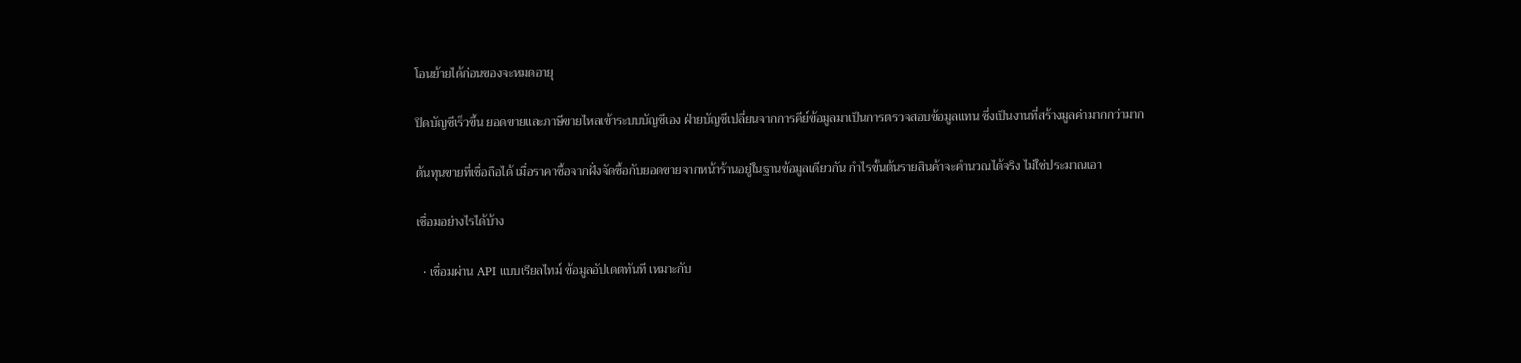โอนย้ายได้ก่อนของจะหมดอายุ

ปิดบัญชีเร็วขึ้น ยอดขายและภาษีขายไหลเข้าระบบบัญชีเอง ฝ่ายบัญชีเปลี่ยนจากการคีย์ข้อมูลมาเป็นการตรวจสอบข้อมูลแทน ซึ่งเป็นงานที่สร้างมูลค่ามากกว่ามาก

ต้นทุนขายที่เชื่อถือได้ เมื่อราคาซื้อจากฝั่งจัดซื้อกับยอดขายจากหน้าร้านอยู่ในฐานข้อมูลเดียวกัน กำไรขั้นต้นรายสินค้าจะคำนวณได้จริง ไม่ใช่ประมาณเอา

เชื่อมอย่างไรได้บ้าง

  • เชื่อมผ่าน API แบบเรียลไทม์ ข้อมูลอัปเดตทันที เหมาะกับ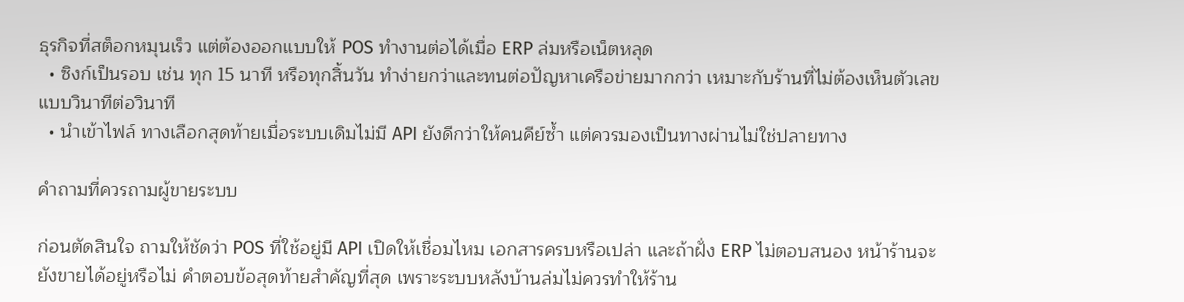ธุรกิจที่สต็อกหมุนเร็ว แต่ต้องออกแบบให้ POS ทำงานต่อได้เมื่อ ERP ล่มหรือเน็ตหลุด
  • ซิงก์เป็นรอบ เช่น ทุก 15 นาที หรือทุกสิ้นวัน ทำง่ายกว่าและทนต่อปัญหาเครือข่ายมากกว่า เหมาะกับร้านที่ไม่ต้องเห็นตัวเลขแบบวินาทีต่อวินาที
  • นำเข้าไฟล์ ทางเลือกสุดท้ายเมื่อระบบเดิมไม่มี API ยังดีกว่าให้คนคีย์ซ้ำ แต่ควรมองเป็นทางผ่านไม่ใช่ปลายทาง

คำถามที่ควรถามผู้ขายระบบ

ก่อนตัดสินใจ ถามให้ชัดว่า POS ที่ใช้อยู่มี API เปิดให้เชื่อมไหม เอกสารครบหรือเปล่า และถ้าฝั่ง ERP ไม่ตอบสนอง หน้าร้านจะยังขายได้อยู่หรือไม่ คำตอบข้อสุดท้ายสำคัญที่สุด เพราะระบบหลังบ้านล่มไม่ควรทำให้ร้าน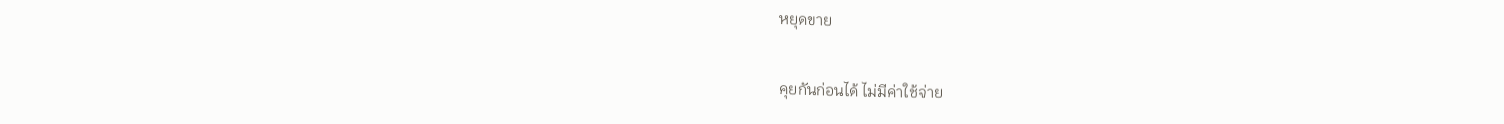หยุดขาย

คุยกันก่อนได้ ไม่มีค่าใช้จ่าย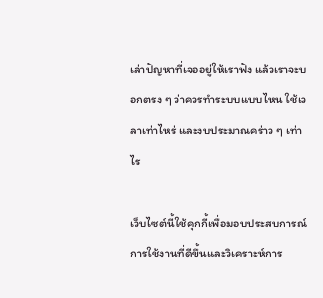เล่าปัญหาที่เจออยู่ให้เราฟัง แล้วเราจะบอกตรง ๆ ว่าควรทำระบบแบบไหน ใช้เวลาเท่าไหร่ และงบประมาณคร่าว ๆ เท่าไร

เว็บไซต์นี้ใช้คุกกี้เพื่อมอบประสบการณ์การใช้งานที่ดีขึ้นและวิเคราะห์การ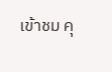เข้าชม คุ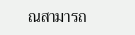ณสามารถ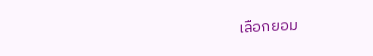เลือกยอม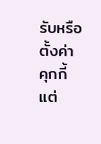รับหรือตั้งค่าคุกกี้แต่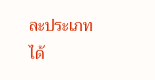ละประเภทได้